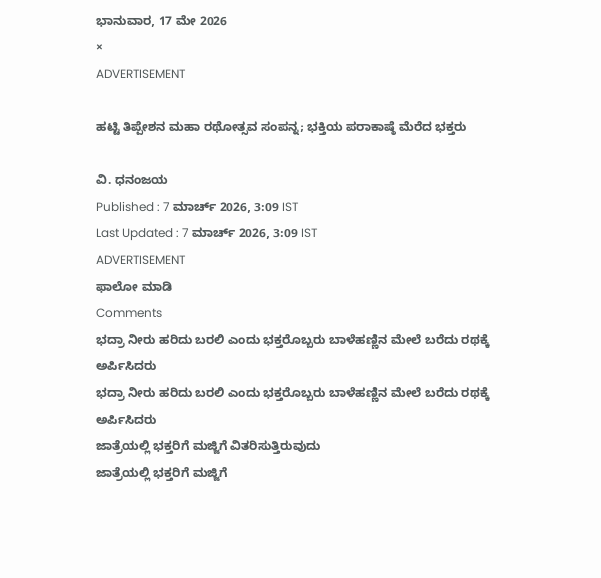ಭಾನುವಾರ, 17 ಮೇ 2026
×
ADVERTISEMENT

ಹಟ್ಟಿ ತಿಪ್ಪೇಶನ ಮಹಾ ರಥೋತ್ಸವ ಸಂಪನ್ನ; ಭಕ್ತಿಯ ಪರಾಕಾಷ್ಠೆ ಮೆರೆದ ಭಕ್ತರು

ವಿ. ಧನಂಜಯ
Published : 7 ಮಾರ್ಚ್ 2026, 3:09 IST
Last Updated : 7 ಮಾರ್ಚ್ 2026, 3:09 IST
ADVERTISEMENT
ಫಾಲೋ ಮಾಡಿ
Comments
ಭದ್ರಾ ನೀರು ಹರಿದು ಬರಲಿ ಎಂದು ಭಕ್ತರೊಬ್ಬರು ಬಾಳೆಹಣ್ಣಿನ ಮೇಲೆ ಬರೆದು ರಥಕ್ಕೆ ಅರ್ಪಿಸಿದರು
ಭದ್ರಾ ನೀರು ಹರಿದು ಬರಲಿ ಎಂದು ಭಕ್ತರೊಬ್ಬರು ಬಾಳೆಹಣ್ಣಿನ ಮೇಲೆ ಬರೆದು ರಥಕ್ಕೆ ಅರ್ಪಿಸಿದರು
ಜಾತ್ರೆಯಲ್ಲಿ ಭಕ್ತರಿಗೆ ಮಜ್ಜಿಗೆ ವಿತರಿಸುತ್ತಿರುವುದು
ಜಾತ್ರೆಯಲ್ಲಿ ಭಕ್ತರಿಗೆ ಮಜ್ಜಿಗೆ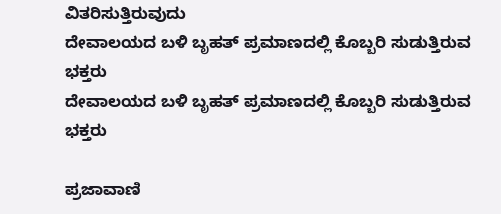ವಿತರಿಸುತ್ತಿರುವುದು
ದೇವಾಲಯದ ಬಳಿ ಬೃಹತ್ ಪ್ರಮಾಣದಲ್ಲಿ ಕೊಬ್ಬರಿ ಸುಡುತ್ತಿರುವ ಭಕ್ತರು
ದೇವಾಲಯದ ಬಳಿ ಬೃಹತ್ ಪ್ರಮಾಣದಲ್ಲಿ ಕೊಬ್ಬರಿ ಸುಡುತ್ತಿರುವ ಭಕ್ತರು

ಪ್ರಜಾವಾಣಿ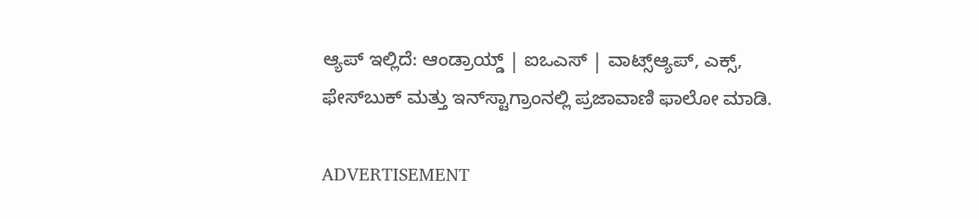ಆ್ಯಪ್ ಇಲ್ಲಿದೆ: ಆಂಡ್ರಾಯ್ಡ್ | ಐಒಎಸ್ | ವಾಟ್ಸ್ಆ್ಯಪ್, ಎಕ್ಸ್, ಫೇಸ್‌ಬುಕ್ ಮತ್ತು ಇನ್‌ಸ್ಟಾಗ್ರಾಂನಲ್ಲಿ ಪ್ರಜಾವಾಣಿ ಫಾಲೋ ಮಾಡಿ.

ADVERTISEMENT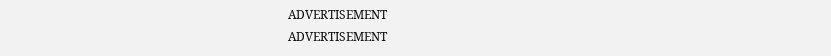ADVERTISEMENT
ADVERTISEMENT